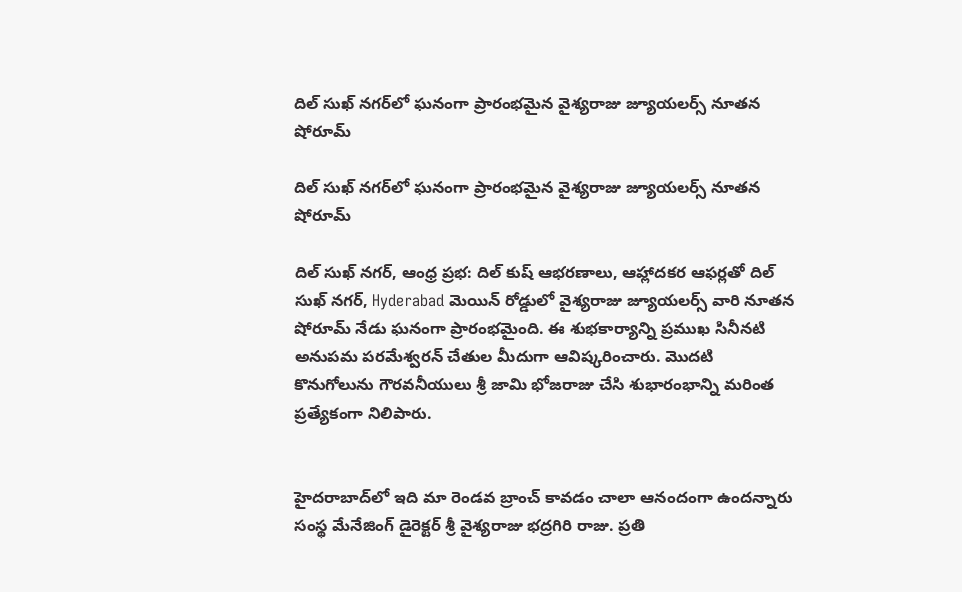దిల్ సుఖ్ నగర్‌లో ఘనంగా ప్రారంభమైన వైశ్యరాజు జ్యూయలర్స్ నూతన షోరూమ్

దిల్ సుఖ్ నగర్‌లో ఘనంగా ప్రారంభమైన వైశ్యరాజు జ్యూయలర్స్ నూతన షోరూమ్

దిల్ సుఖ్ నగర్‌, ఆంధ్ర ప్రభ: దిల్ కుష్ ఆభరణాలు, ఆహ్లాదకర ఆఫర్లతో దిల్ సుఖ్ నగర్, Hyderabad మెయిన్ రోడ్డులో వైశ్యరాజు జ్యూయలర్స్ వారి నూతన షోరూమ్ నేడు ఘనంగా ప్రారంభమైంది. ఈ శుభకార్యాన్ని ప్రముఖ సినీనటి అనుపమ పరమేశ్వరన్ చేతుల మీదుగా ఆవిష్కరించారు. మొదటి కొనుగోలును గౌరవనీయులు శ్రీ జామి భోజరాజు చేసి శుభారంభాన్ని మరింత ప్రత్యేకంగా నిలిపారు.


హైదరాబాద్‌లో ఇది మా రెండవ బ్రాంచ్ కావడం చాలా ఆనందంగా ఉందన్నారు సంస్థ మేనేజింగ్ డైరెక్టర్ శ్రీ వైశ్యరాజు భద్రగిరి రాజు. ప్రతి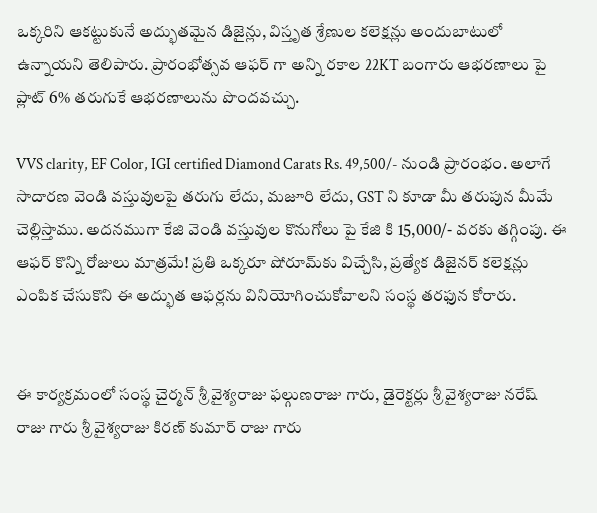ఒక్కరిని ఆకట్టుకునే అద్భుతమైన డిజైన్లు, విస్తృత శ్రేణుల కలెక్షన్లు అందుబాటులో ఉన్నాయని తెలిపారు. ప్రారంభోత్సవ ఆఫర్ గా అన్ని రకాల 22KT బంగారు ఆభరణాలు పై ప్లాట్ 6% తరుగుకే ఆభరణాలును పొందవచ్చు.

VVS clarity, EF Color, IGI certified Diamond Carats Rs. 49,500/- నుండి ప్రారంభం. అలాగే సాదారణ వెండి వస్తువులపై తరుగు లేదు, మజూరి లేదు, GST ని కూడా మీ తరుపున మీమే చెల్లిస్తాము. అదనముగా కేజి వెండి వస్తువుల కొనుగోలు పై కేజి కి 15,000/- వరకు తగ్గింపు. ఈ ఆఫర్ కొన్ని రోజులు మాత్రమే! ప్రతి ఒక్కరూ షోరూమ్‌కు విచ్చేసి, ప్రత్యేక డిజైనర్ కలెక్షన్లు ఎంపిక చేసుకొని ఈ అద్భుత ఆఫర్లను వినియోగించుకోవాలని సంస్థ తరఫున కోరారు.


ఈ కార్యక్రమంలో సంస్థ చైర్మన్ శ్రీ వైశ్యరాజు ఫల్గుణరాజు గారు, డైరెక్టర్లు శ్రీ వైశ్యరాజు నరేష్ రాజు గారు శ్రీ వైశ్యరాజు కిరణ్ కుమార్ రాజు గారు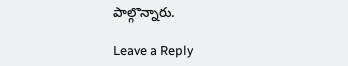పాల్గొన్నారు.

Leave a Reply